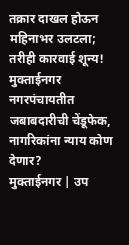तक्रार दाखल होऊन महिनाभर उलटला; तरीही कारवाई शून्य! मुक्ताईनगर नगरपंचायतीत जबाबदारीची चेंडूफेक, नागरिकांना न्याय कोण देणार?
मुक्ताईनगर | उप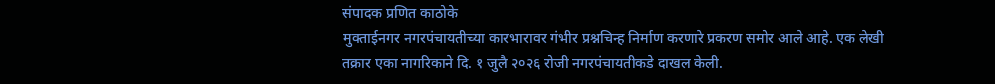संपादक प्रणित काठोके
मुक्ताईनगर नगरपंचायतीच्या कारभारावर गंभीर प्रश्नचिन्ह निर्माण करणारे प्रकरण समोर आले आहे. एक लेखी तक्रार एका नागरिकाने दि. १ जुलै २०२६ रोजी नगरपंचायतीकडे दाखल केली.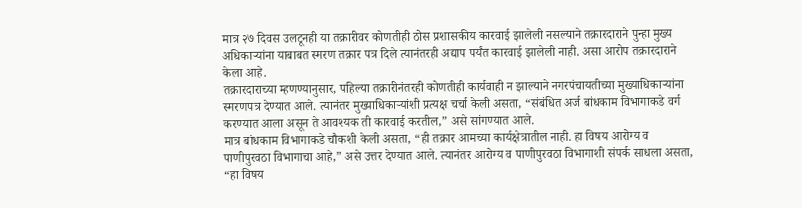मात्र २७ दिवस उलटूनही या तक्रारीवर कोणतीही ठोस प्रशासकीय कारवाई झालेली नसल्याने तक्रारदाराने पुन्हा मुख्य अधिकाऱ्यांना याबाबत स्मरण तक्रार पत्र दिले त्यानंतरही अद्याप पर्यंत कारवाई झालेली नाही. असा आरोप तक्रारदाराने केला आहे.
तक्रारदाराच्या म्हणण्यानुसार, पहिल्या तक्रारीनंतरही कोणतीही कार्यवाही न झाल्याने नगरपंचायतीच्या मुख्याधिकाऱ्यांना स्मरणपत्र देण्यात आले. त्यानंतर मुख्याधिकाऱ्यांशी प्रत्यक्ष चर्चा केली असता, “संबंधित अर्ज बांधकाम विभागाकडे वर्ग करण्यात आला असून ते आवश्यक ती कारवाई करतील,” असे सांगण्यात आले.
मात्र बांधकाम विभागाकडे चौकशी केली असता, “ही तक्रार आमच्या कार्यक्षेत्रातील नाही. हा विषय आरोग्य व पाणीपुरवठा विभागाचा आहे,” असे उत्तर देण्यात आले. त्यानंतर आरोग्य व पाणीपुरवठा विभागाशी संपर्क साधला असता, “हा विषय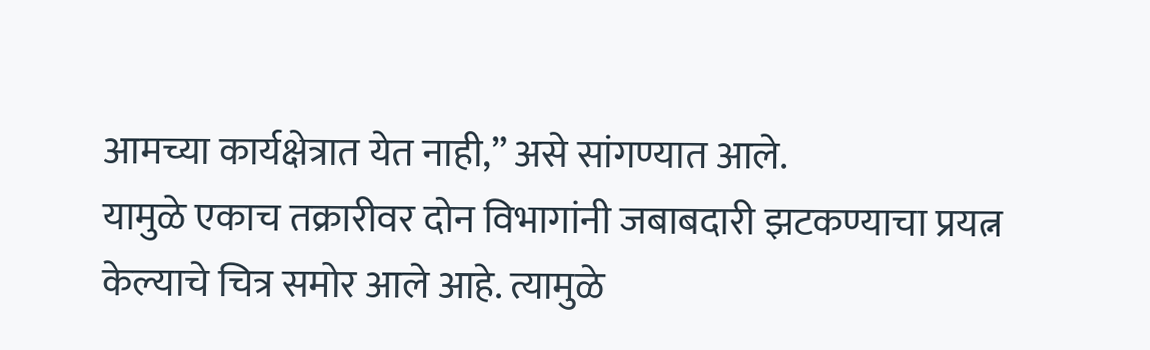आमच्या कार्यक्षेत्रात येत नाही,” असे सांगण्यात आले.
यामुळे एकाच तक्रारीवर दोन विभागांनी जबाबदारी झटकण्याचा प्रयत्न केल्याचे चित्र समोर आले आहे. त्यामुळे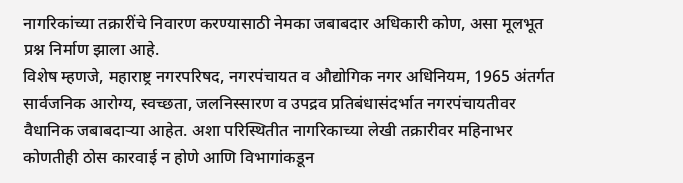नागरिकांच्या तक्रारींचे निवारण करण्यासाठी नेमका जबाबदार अधिकारी कोण, असा मूलभूत प्रश्न निर्माण झाला आहे.
विशेष म्हणजे, महाराष्ट्र नगरपरिषद, नगरपंचायत व औद्योगिक नगर अधिनियम, 1965 अंतर्गत सार्वजनिक आरोग्य, स्वच्छता, जलनिस्सारण व उपद्रव प्रतिबंधासंदर्भात नगरपंचायतीवर वैधानिक जबाबदाऱ्या आहेत. अशा परिस्थितीत नागरिकाच्या लेखी तक्रारीवर महिनाभर कोणतीही ठोस कारवाई न होणे आणि विभागांकडून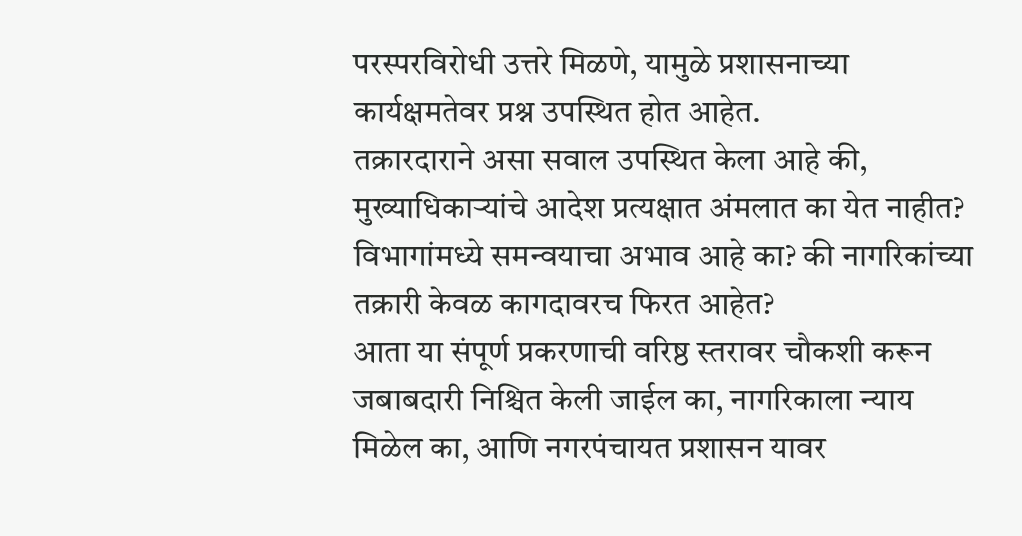परस्परविरोधी उत्तरे मिळणे, यामुळे प्रशासनाच्या कार्यक्षमतेवर प्रश्न उपस्थित होत आहेत.
तक्रारदाराने असा सवाल उपस्थित केला आहे की, मुख्याधिकाऱ्यांचे आदेश प्रत्यक्षात अंमलात का येत नाहीत? विभागांमध्ये समन्वयाचा अभाव आहे का? की नागरिकांच्या तक्रारी केवळ कागदावरच फिरत आहेत?
आता या संपूर्ण प्रकरणाची वरिष्ठ स्तरावर चौकशी करून जबाबदारी निश्चित केली जाईल का, नागरिकाला न्याय मिळेल का, आणि नगरपंचायत प्रशासन यावर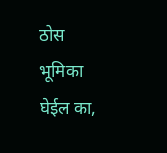ठोस भूमिका घेईल का,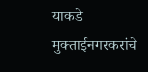याकडे मुक्ताईनगरकरांचे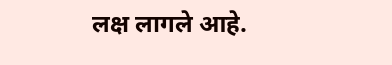लक्ष लागले आहे.